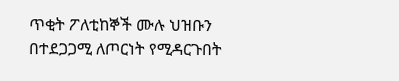ጥቂት ፖለቲከኞች ሙሉ ህዝቡን በተደጋጋሚ ለጦርነት የሚዳርጉበት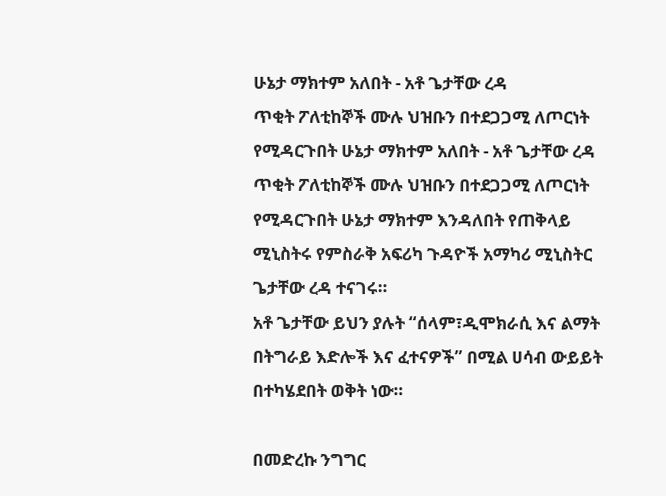ሁኔታ ማክተም አለበት - አቶ ጌታቸው ረዳ
ጥቂት ፖለቲከኞች ሙሉ ህዝቡን በተደጋጋሚ ለጦርነት የሚዳርጉበት ሁኔታ ማክተም አለበት - አቶ ጌታቸው ረዳ
ጥቂት ፖለቲከኞች ሙሉ ህዝቡን በተደጋጋሚ ለጦርነት የሚዳርጉበት ሁኔታ ማክተም እንዳለበት የጠቅላይ ሚኒስትሩ የምስራቅ አፍሪካ ጉዳዮች አማካሪ ሚኒስትር ጌታቸው ረዳ ተናገሩ።
አቶ ጌታቸው ይህን ያሉት “ሰላም፣ዲሞክራሲ እና ልማት በትግራይ እድሎች እና ፈተናዎች” በሚል ሀሳብ ውይይት በተካሄደበት ወቅት ነው።

በመድረኩ ንግግር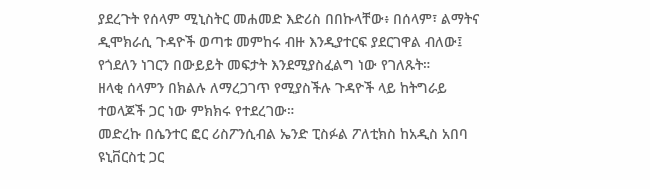ያደረጉት የሰላም ሚኒስትር መሐመድ እድሪስ በበኩላቸው፥ በሰላም፣ ልማትና ዲሞክራሲ ጉዳዮች ወጣቱ መምከሩ ብዙ እንዲያተርፍ ያደርገዋል ብለው፤ የጎደለን ነገርን በውይይት መፍታት እንደሚያስፈልግ ነው የገለጹት።
ዘላቂ ሰላምን በክልሉ ለማረጋገጥ የሚያስችሉ ጉዳዮች ላይ ከትግራይ ተወላጆች ጋር ነው ምክክሩ የተደረገው።
መድረኩ በሴንተር ፎር ሪስፖንሲብል ኤንድ ፒስፉል ፖለቲክስ ከአዲስ አበባ ዩኒቨርስቲ ጋር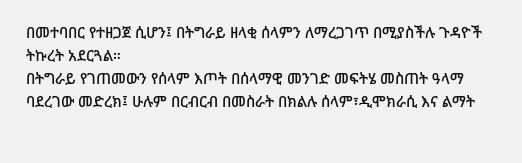በመተባበር የተዘጋጀ ሲሆን፤ በትግራይ ዘላቂ ሰላምን ለማረጋገጥ በሚያስችሉ ጉዳዮች ትኩረት አደርጓል።
በትግራይ የገጠመውን የሰላም እጦት በሰላማዊ መንገድ መፍትሄ መስጠት ዓላማ ባደረገው መድረክ፤ ሁሉም በርብርብ በመስራት በክልሉ ሰላም፣ዲሞክራሲ እና ልማት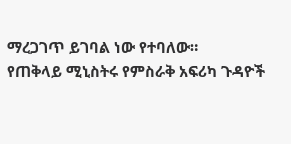ማረጋገጥ ይገባል ነው የተባለው።
የጠቅላይ ሚኒስትሩ የምስራቅ አፍሪካ ጉዳዮች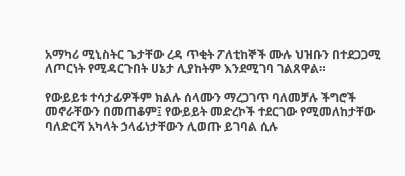አማካሪ ሚኒስትር ጌታቸው ረዳ ጥቂት ፖለቲከኞች ሙሉ ህዝቡን በተደጋጋሚ ለጦርነት የሚዳርጉበት ሀኔታ ሊያከትም እንደሚገባ ገልጸዋል።

የውይይቱ ተሳታፊዎችም ክልሉ ሰላሙን ማረጋገጥ ባለመቻሉ ችግሮች መኖራቸውን በመጠቆም፤ የውይይት መድረኮች ተደርገው የሚመለከታቸው ባለድርሻ አካላት ኃላፊነታቸውን ሊወጡ ይገባል ሲሉ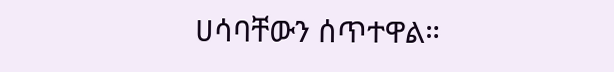ሀሳባቸውን ሰጥተዋል።